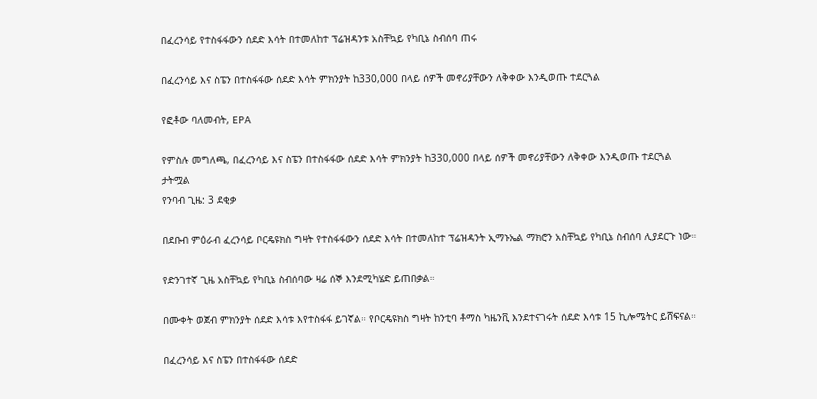በፈረንሳይ የተስፋፋውን ሰደድ እሳት በተመለከተ ፕሬዝዳንቱ አስቸኳይ የካቢኔ ስብሰባ ጠሩ

በፈረንሳይ እና ስፔን በተስፋፋው ሰደድ እሳት ምክንያት ከ330,000 በላይ ሰዎች መኖሪያቸውን ለቅቀው እንዲወጡ ተደርጓል

የፎቶው ባለመብት, EPA

የምስሉ መግለጫ, በፈረንሳይ እና ስፔን በተስፋፋው ሰደድ እሳት ምክንያት ከ330,000 በላይ ሰዎች መኖሪያቸውን ለቅቀው እንዲወጡ ተደርጓል
ታትሟል
የንባብ ጊዜ: 3 ደቂቃ

በደቡብ ምዕራብ ፈረንሳይ ቦርዴዩክስ ግዛት የተስፋፋውን ሰደድ እሳት በተመለከተ ፕሬዝዳንት ኢማኑኤል ማክሮን አስቸኳይ የካቢኔ ስብሰባ ሊያደርጉ ነው።

የድንገተኛ ጊዜ አስቸኳይ የካቢኔ ስብሰባው ዛሬ ሰኞ እንደሚካሄድ ይጠበቃል።

በሙቀት ወጀብ ምክንያት ሰደድ እሳቱ እየተስፋፋ ይገኛል። የቦርዴዩክስ ግዛት ከንቲባ ቶማስ ካዜንቪ እንደተናገሩት ሰደድ እሳቱ 15 ኪሎሜትር ይሸፍናል።

በፈረንሳይ እና ስፔን በተስፋፋው ሰደድ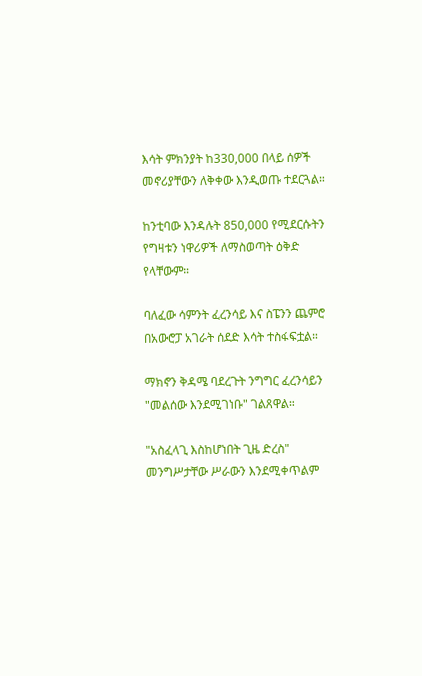እሳት ምክንያት ከ330,000 በላይ ሰዎች መኖሪያቸውን ለቅቀው እንዲወጡ ተደርጓል።

ከንቲባው እንዳሉት 850,000 የሚደርሱትን የግዛቱን ነዋሪዎች ለማስወጣት ዕቅድ የላቸውም።

ባለፈው ሳምንት ፈረንሳይ እና ስፔንን ጨምሮ በአውሮፓ አገራት ሰደድ እሳት ተስፋፍቷል።

ማክኖን ቅዳሜ ባደረጉት ንግግር ፈረንሳይን "መልሰው እንደሚገነቡ" ገልጸዋል።

"አስፈላጊ እስከሆነበት ጊዜ ድረስ" መንግሥታቸው ሥራውን እንደሚቀጥልም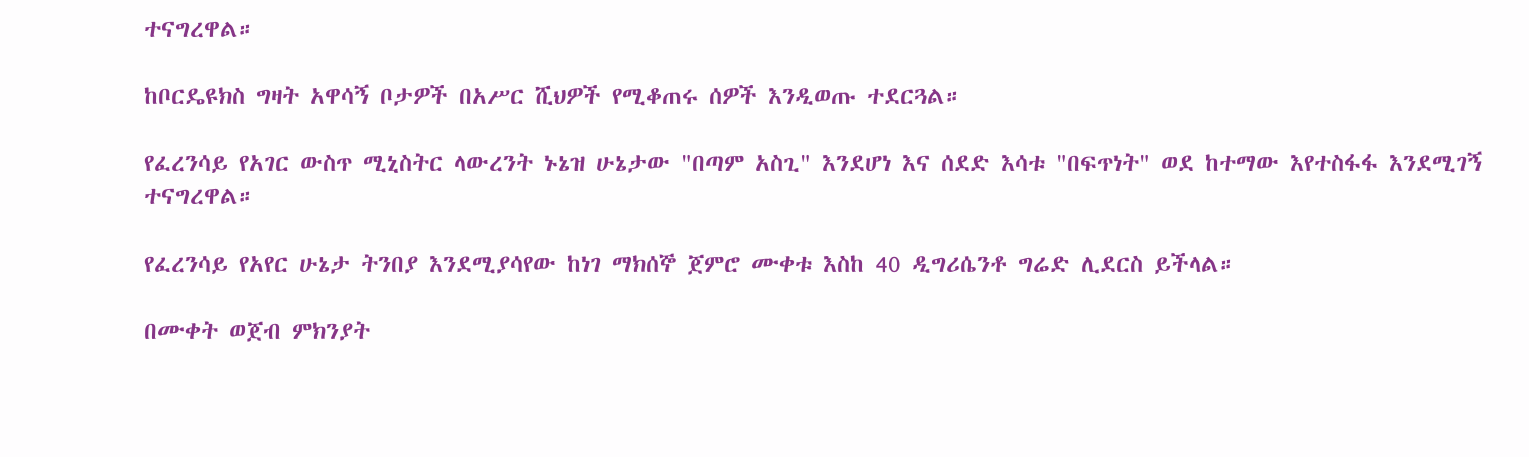ተናግረዋል።

ከቦርዴዩክስ ግዛት አዋሳኝ ቦታዎች በአሥር ሺህዎች የሚቆጠሩ ሰዎች እንዲወጡ ተደርጓል።

የፈረንሳይ የአገር ውስጥ ሚኒስትር ላውረንት ኑኔዝ ሁኔታው "በጣም አስጊ" እንደሆነ እና ሰደድ እሳቱ "በፍጥነት" ወደ ከተማው እየተስፋፋ እንደሚገኝ ተናግረዋል።

የፈረንሳይ የአየር ሁኔታ ትንበያ እንደሚያሳየው ከነገ ማክሰኞ ጀምሮ ሙቀቱ እስከ 40 ዲግሪሴንቶ ግሬድ ሊደርስ ይችላል።

በሙቀት ወጀብ ምክንያት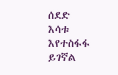ሰደድ እሳቱ እየተስፋፋ ይገኛል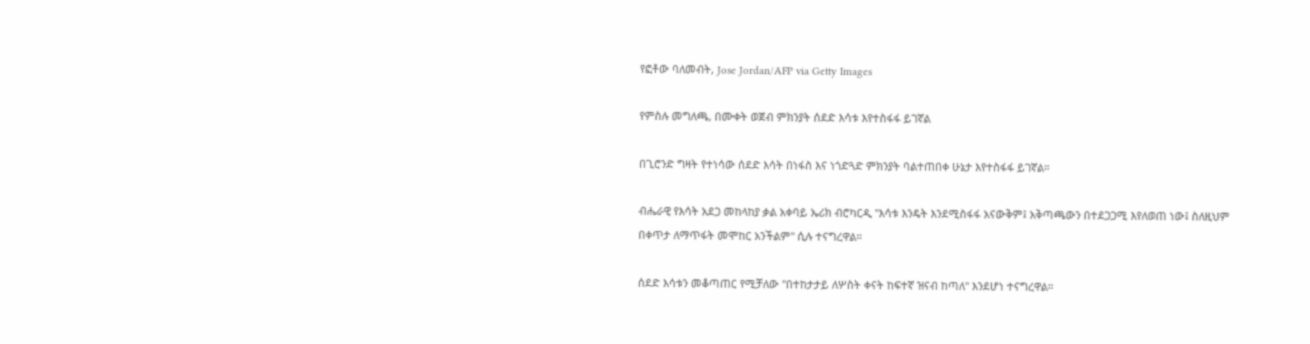የፎቶው ባለመብት, Jose Jordan/AFP via Getty Images

የምስሉ መግለጫ, በሙቀት ወጀብ ምክንያት ሰደድ እሳቱ እየተስፋፋ ይገኛል

በጊሮንድ ግዛት የተነሳው ሰደድ እሳት በነፋስ እና ነጎድጓድ ምክንያት ባልተጠበቀ ሁኔታ እየተስፋፋ ይገኛል።

ብሔራዊ የእሳት አደጋ መከላከያ ቃል አቀባይ ኤሪክ ብሮካርዲ "እሳቱ እንዴት እንደሚስፋፋ አናውቅም፤ አቅጣጫውን በተደጋጋሚ እየለወጠ ነው፤ ስለዚህም በቀጥታ ለማጥፋት መሞከር አንችልም" ሲሉ ተናግረዋል።

ሰደድ እሳቱን መቆጣጠር የሚቻለው "በተከታታይ ለሦስት ቀናት ከፍተኛ ዝናብ ከጣለ" እንደሆነ ተናግረዋል።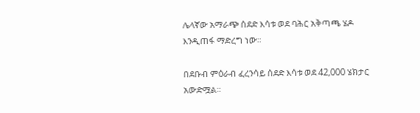ሌላኛው አማራጭ ሰደድ እሳቱ ወደ ባሕር አቅጣጫ ሄዶ እንዲጠፋ ማድረግ ነው።

በደቡብ ምዕራብ ፈረንሳይ ሰደድ እሳቱ ወደ 42,000 ሄክታር አውድሟል።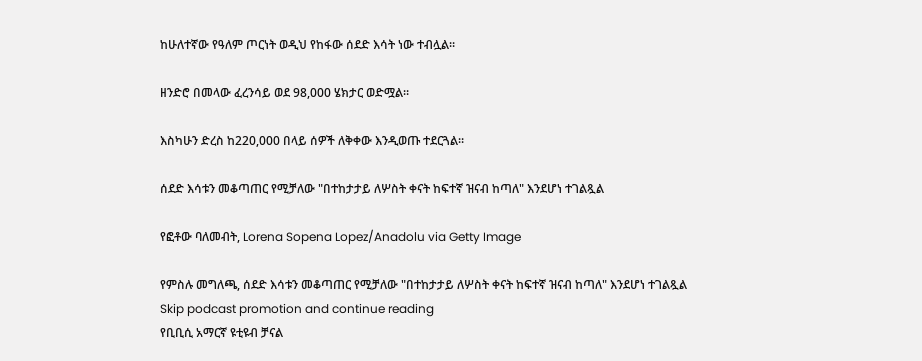ከሁለተኛው የዓለም ጦርነት ወዲህ የከፋው ሰደድ እሳት ነው ተብሏል።

ዘንድሮ በመላው ፈረንሳይ ወደ 98,000 ሄክታር ወድሟል።

እስካሁን ድረስ ከ220,000 በላይ ሰዎች ለቅቀው እንዲወጡ ተደርጓል።

ሰደድ እሳቱን መቆጣጠር የሚቻለው "በተከታታይ ለሦስት ቀናት ከፍተኛ ዝናብ ከጣለ" እንደሆነ ተገልጿል

የፎቶው ባለመብት, Lorena Sopena Lopez/Anadolu via Getty Image

የምስሉ መግለጫ, ሰደድ እሳቱን መቆጣጠር የሚቻለው "በተከታታይ ለሦስት ቀናት ከፍተኛ ዝናብ ከጣለ" እንደሆነ ተገልጿል
Skip podcast promotion and continue reading
የቢቢሲ አማርኛ ዩቲዩብ ቻናል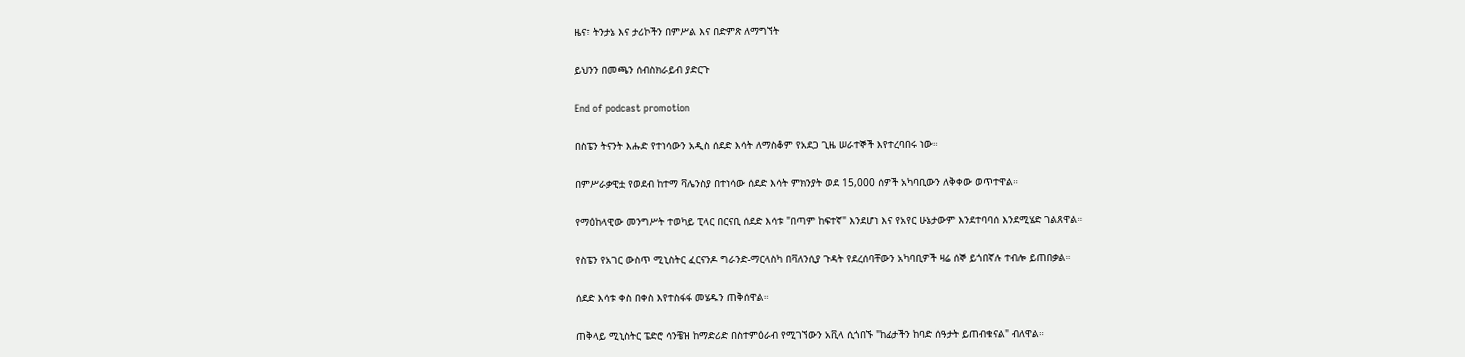ዜና፣ ትንታኔ እና ታሪኮችን በምሥል እና በድምጽ ለማግኘት

ይህንን በመጫን ሰብስክራይብ ያድርጉ

End of podcast promotion

በስፔን ትናንት እሑድ የተነሳውን አዲስ ሰደድ እሳት ለማስቆም የአደጋ ጊዜ ሠራተኞች እየተረባበሩ ነው።

በምሥራቃዊቷ የወደብ ከተማ ቫሌንስያ በተነሳው ሰደድ እሳት ምክንያት ወደ 15,000 ሰዎች አካባቢውን ለቅቀው ወጥተዋል።

የማዕከላዊው መንግሥት ተወካይ ፒላር በርናቢ ሰደድ እሳቱ "በጣም ከፍተኛ" እንደሆነ እና የአየር ሁኔታውም እንደተባባሰ እንደሚሄድ ገልጸዋል።

የስፔን የአገር ውስጥ ሚኒስትር ፈርናንዶ ግራንድ-ማርላስካ በቫለንሲያ ጉዳት የደረሰባቸውን አካባቢዎች ዛሬ ሰኞ ይጎበኛሉ ተብሎ ይጠበቃል።

ሰደድ እሳቱ ቀስ በቀስ እየተስፋፋ መሄዱን ጠቅሰዋል።

ጠቅላይ ሚኒስትር ፔድሮ ሳንቼዝ ከማድሪድ በስተምዕራብ የሚገኘውን አቪላ ሲጎበኙ "ከፊታችን ከባድ ሰዓታት ይጠብቁናል" ብለዋል።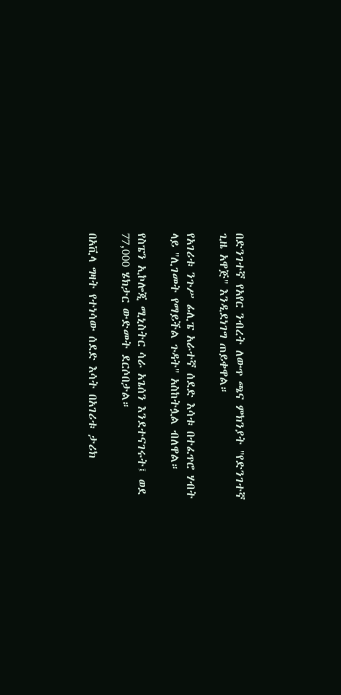በድንገተኛ የአየር ንብረት ለውጥ ጫና ምክንያት "የድንገተኛ ጊዜ አዋጅ" እንዲደነገግ ጠይቀዋል።

የአገሪቱ ንጉሥ ፊሊፔ አራተኛ ሰደድ እሳቱ በተፈጥሮ ሃብት ላይ "ሊገመት የማይችል ጉዳት" አስከትሏል ብለዋል።

የስፔን ኢኮሎጂ ሚኒስትር ሳራ አጌሰን እንደተናገሩት፤ ወደ 77,000 ሄክታር ውድመት ደርሶበታል።

በአቪላ ግዛት የተነሳው ሰደድ እሳት በአገሪቱ ታሪክ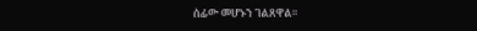ሰፊው መሆኑን ገልጸዋል።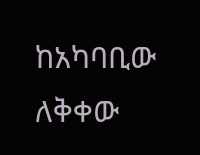ከአካባቢው ለቅቀው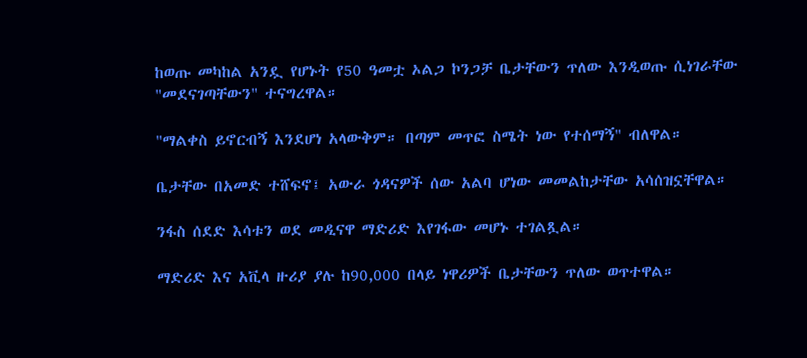ከወጡ መካከል አንዷ የሆኑት የ50 ዓመቷ ኦልጋ ኮንጋቻ ቤታቸውን ጥለው እንዲወጡ ሲነገራቸው "መደናገጣቸውን" ተናግረዋል።

"ማልቀስ ይኖርብኝ እንደሆነ አላውቅም። በጣም መጥፎ ስሜት ነው የተሰማኝ" ብለዋል።

ቤታቸው በአመድ ተሸፍኖ፤ አውራ ጎዳናዎች ሰው አልባ ሆነው መመልከታቸው አሳሰዝኗቸዋል።

ንፋስ ሰደድ እሳቱን ወደ መዲናዋ ማድሪድ እየገፋው መሆኑ ተገልጿል።

ማድሪድ እና አቪላ ዙሪያ ያሉ ከ90,000 በላይ ነዋሪዎች ቤታቸውን ጥለው ወጥተዋል።